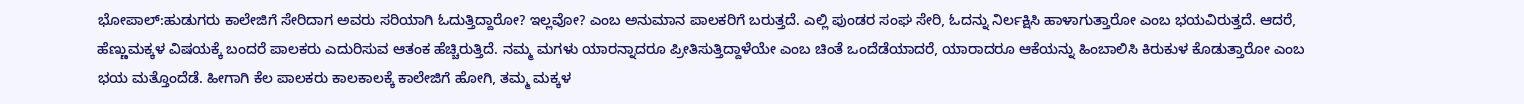ಭೋಪಾಲ್:ಹುಡುಗರು ಕಾಲೇಜಿಗೆ ಸೇರಿದಾಗ ಅವರು ಸರಿಯಾಗಿ ಓದುತ್ತಿದ್ದಾರೋ? ಇಲ್ಲವೋ? ಎಂಬ ಅನುಮಾನ ಪಾಲಕರಿಗೆ ಬರುತ್ತದೆ. ಎಲ್ಲಿ ಪುಂಡರ ಸಂಘ ಸೇರಿ, ಓದನ್ನು ನಿರ್ಲಕ್ಷಿಸಿ ಹಾಳಾಗುತ್ತಾರೋ ಎಂಬ ಭಯವಿರುತ್ತದೆ. ಆದರೆ, ಹೆಣ್ಣುಮಕ್ಕಳ ವಿಷಯಕ್ಕೆ ಬಂದರೆ ಪಾಲಕರು ಎದುರಿಸುವ ಆತಂಕ ಹೆಚ್ಚಿರುತ್ತಿದೆ. ನಮ್ಮ ಮಗಳು ಯಾರನ್ನಾದರೂ ಪ್ರೀತಿಸುತ್ತಿದ್ದಾಳೆಯೇ ಎಂಬ ಚಿಂತೆ ಒಂದೆಡೆಯಾದರೆ, ಯಾರಾದರೂ ಆಕೆಯನ್ನು ಹಿಂಬಾಲಿಸಿ ಕಿರುಕುಳ ಕೊಡುತ್ತಾರೋ ಎಂಬ ಭಯ ಮತ್ತೊಂದೆಡೆ. ಹೀಗಾಗಿ ಕೆಲ ಪಾಲಕರು ಕಾಲಕಾಲಕ್ಕೆ ಕಾಲೇಜಿಗೆ ಹೋಗಿ, ತಮ್ಮ ಮಕ್ಕಳ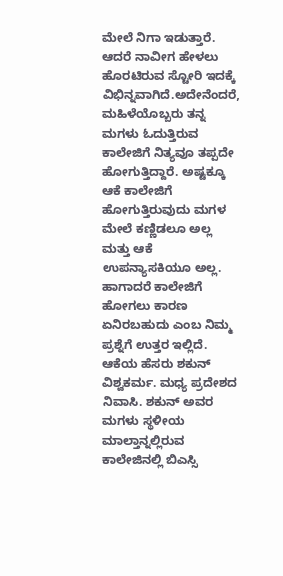ಮೇಲೆ ನಿಗಾ ಇಡುತ್ತಾರೆ. ಆದರೆ ನಾವೀಗ ಹೇಳಲು ಹೊರಟಿರುವ ಸ್ಟೋರಿ ಇದಕ್ಕೆ ವಿಭಿನ್ನವಾಗಿದೆ.ಅದೇನೆಂದರೆ, ಮಹಿಳೆಯೊಬ್ಬರು ತನ್ನ ಮಗಳು ಓದುತ್ತಿರುವ ಕಾಲೇಜಿಗೆ ನಿತ್ಯವೂ ತಪ್ಪದೇ ಹೋಗುತ್ತಿದ್ದಾರೆ. ಅಷ್ಟಕ್ಕೂ ಆಕೆ ಕಾಲೇಜಿಗೆ ಹೋಗುತ್ತಿರುವುದು ಮಗಳ ಮೇಲೆ ಕಣ್ಣಿಡಲೂ ಅಲ್ಲ ಮತ್ತು ಆಕೆ ಉಪನ್ಯಾಸಕಿಯೂ ಅಲ್ಲ. ಹಾಗಾದರೆ ಕಾಲೇಜಿಗೆ ಹೋಗಲು ಕಾರಣ ಏನಿರಬಹುದು ಎಂಬ ನಿಮ್ಮ ಪ್ರಶ್ನೆಗೆ ಉತ್ತರ ಇಲ್ಲಿದೆ.
ಆಕೆಯ ಹೆಸರು ಶಕುನ್ ವಿಶ್ವಕರ್ಮ. ಮಧ್ಯ ಪ್ರದೇಶದ ನಿವಾಸಿ. ಶಕುನ್ ಅವರ ಮಗಳು ಸ್ಥಳೀಯ ಮಾಲ್ತಾನ್ನಲ್ಲಿರುವ ಕಾಲೇಜಿನಲ್ಲಿ ಬಿಎಸ್ಸಿ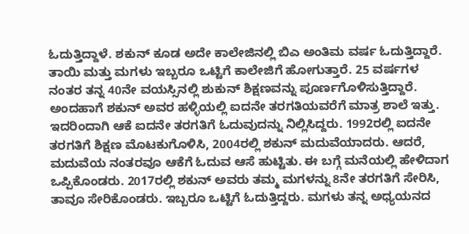ಓದುತ್ತಿದ್ದಾಳೆ. ಶಕುನ್ ಕೂಡ ಅದೇ ಕಾಲೇಜಿನಲ್ಲಿ ಬಿಎ ಅಂತಿಮ ವರ್ಷ ಓದುತ್ತಿದ್ದಾರೆ. ತಾಯಿ ಮತ್ತು ಮಗಳು ಇಬ್ಬರೂ ಒಟ್ಟಿಗೆ ಕಾಲೇಜಿಗೆ ಹೋಗುತ್ತಾರೆ. 25 ವರ್ಷಗಳ ನಂತರ ತನ್ನ 40ನೇ ವಯಸ್ಸಿನಲ್ಲಿ ಶುಕುನ್ ಶಿಕ್ಷಣವನ್ನು ಪೂರ್ಣಗೊಳಿಸುತ್ತಿದ್ದಾರೆ.
ಅಂದಹಾಗೆ ಶಕುನ್ ಅವರ ಹಳ್ಳಿಯಲ್ಲಿ ಐದನೇ ತರಗತಿಯವರೆಗೆ ಮಾತ್ರ ಶಾಲೆ ಇತ್ತು. ಇದರಿಂದಾಗಿ ಆಕೆ ಐದನೇ ತರಗತಿಗೆ ಓದುವುದನ್ನು ನಿಲ್ಲಿಸಿದ್ದರು. 1992ರಲ್ಲಿ ಐದನೇ ತರಗತಿಗೆ ಶಿಕ್ಷಣ ಮೊಟಕುಗೊಳಿಸಿ, 2004ರಲ್ಲಿ ಶಕುನ್ ಮದುವೆಯಾದರು. ಆದರೆ, ಮದುವೆಯ ನಂತರವೂ ಆಕೆಗೆ ಓದುವ ಆಸೆ ಹುಟ್ಟಿತು. ಈ ಬಗ್ಗೆ ಮನೆಯಲ್ಲಿ ಹೇಳಿದಾಗ ಒಪ್ಪಿಕೊಂಡರು. 2017ರಲ್ಲಿ ಶಕುನ್ ಅವರು ತಮ್ಮ ಮಗಳನ್ನು 8ನೇ ತರಗತಿಗೆ ಸೇರಿಸಿ, ತಾವೂ ಸೇರಿಕೊಂಡರು. ಇಬ್ಬರೂ ಒಟ್ಟಿಗೆ ಓದುತ್ತಿದ್ದರು. ಮಗಳು ತನ್ನ ಅಧ್ಯಯನದ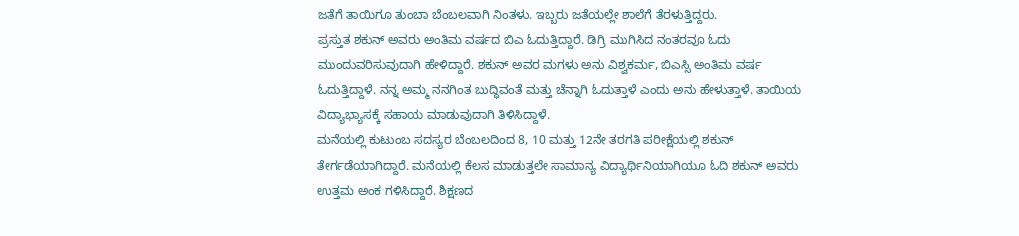ಜತೆಗೆ ತಾಯಿಗೂ ತುಂಬಾ ಬೆಂಬಲವಾಗಿ ನಿಂತಳು. ಇಬ್ಬರು ಜತೆಯಲ್ಲೇ ಶಾಲೆಗೆ ತೆರಳುತ್ತಿದ್ದರು.
ಪ್ರಸ್ತುತ ಶಕುನ್ ಅವರು ಅಂತಿಮ ವರ್ಷದ ಬಿಎ ಓದುತ್ತಿದ್ದಾರೆ. ಡಿಗ್ರಿ ಮುಗಿಸಿದ ನಂತರವೂ ಓದು ಮುಂದುವರಿಸುವುದಾಗಿ ಹೇಳಿದ್ದಾರೆ. ಶಕುನ್ ಅವರ ಮಗಳು ಅನು ವಿಶ್ವಕರ್ಮ, ಬಿಎಸ್ಸಿ ಅಂತಿಮ ವರ್ಷ ಓದುತ್ತಿದ್ದಾಳೆ. ನನ್ನ ಅಮ್ಮ ನನಗಿಂತ ಬುದ್ಧಿವಂತೆ ಮತ್ತು ಚೆನ್ನಾಗಿ ಓದುತ್ತಾಳೆ ಎಂದು ಅನು ಹೇಳುತ್ತಾಳೆ. ತಾಯಿಯ ವಿದ್ಯಾಭ್ಯಾಸಕ್ಕೆ ಸಹಾಯ ಮಾಡುವುದಾಗಿ ತಿಳಿಸಿದ್ದಾಳೆ.
ಮನೆಯಲ್ಲಿ ಕುಟುಂಬ ಸದಸ್ಯರ ಬೆಂಬಲದಿಂದ 8, 10 ಮತ್ತು 12ನೇ ತರಗತಿ ಪರೀಕ್ಷೆಯಲ್ಲಿ ಶಕುನ್ ತೇರ್ಗಡೆಯಾಗಿದ್ದಾರೆ. ಮನೆಯಲ್ಲಿ ಕೆಲಸ ಮಾಡುತ್ತಲೇ ಸಾಮಾನ್ಯ ವಿದ್ಯಾರ್ಥಿನಿಯಾಗಿಯೂ ಓದಿ ಶಕುನ್ ಅವರು ಉತ್ತಮ ಅಂಕ ಗಳಿಸಿದ್ದಾರೆ. ಶಿಕ್ಷಣದ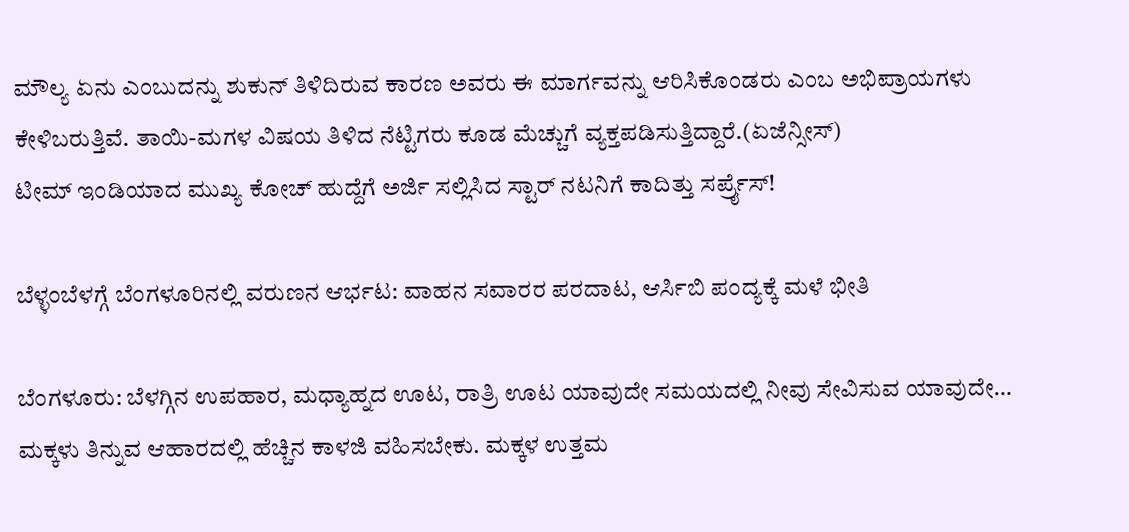ಮೌಲ್ಯ ಏನು ಎಂಬುದನ್ನು ಶುಕುನ್ ತಿಳಿದಿರುವ ಕಾರಣ ಅವರು ಈ ಮಾರ್ಗವನ್ನು ಆರಿಸಿಕೊಂಡರು ಎಂಬ ಅಭಿಪ್ರಾಯಗಳು ಕೇಳಿಬರುತ್ತಿವೆ. ತಾಯಿ-ಮಗಳ ವಿಷಯ ತಿಳಿದ ನೆಟ್ಟಿಗರು ಕೂಡ ಮೆಚ್ಚುಗೆ ವ್ಯಕ್ತಪಡಿಸುತ್ತಿದ್ದಾರೆ.(ಏಜೆನ್ಸೀಸ್)
ಟೀಮ್ ಇಂಡಿಯಾದ ಮುಖ್ಯ ಕೋಚ್ ಹುದ್ದೆಗೆ ಅರ್ಜಿ ಸಲ್ಲಿಸಿದ ಸ್ಟಾರ್ ನಟನಿಗೆ ಕಾದಿತ್ತು ಸರ್ಪ್ರೈಸ್!

ಬೆಳ್ಳಂಬೆಳಗ್ಗೆ ಬೆಂಗಳೂರಿನಲ್ಲಿ ವರುಣನ ಆರ್ಭಟ: ವಾಹನ ಸವಾರರ ಪರದಾಟ, ಆರ್ಸಿಬಿ ಪಂದ್ಯಕ್ಕೆ ಮಳೆ ಭೀತಿ

ಬೆಂಗಳೂರು: ಬೆಳಗ್ಗಿನ ಉಪಹಾರ, ಮಧ್ಯಾಹ್ನದ ಊಟ, ರಾತ್ರಿ ಊಟ ಯಾವುದೇ ಸಮಯದಲ್ಲಿ ನೀವು ಸೇವಿಸುವ ಯಾವುದೇ…
ಮಕ್ಕಳು ತಿನ್ನುವ ಆಹಾರದಲ್ಲಿ ಹೆಚ್ಚಿನ ಕಾಳಜಿ ವಹಿಸಬೇಕು. ಮಕ್ಕಳ ಉತ್ತಮ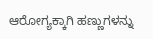ಆರೋಗ್ಯಕ್ಕಾಗಿ ಹಣ್ಣುಗಳನ್ನು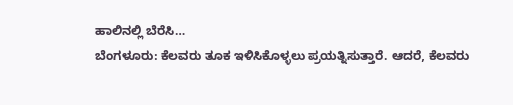ಹಾಲಿನಲ್ಲಿ ಬೆರೆಸಿ…
ಬೆಂಗಳೂರು: ಕೆಲವರು ತೂಕ ಇಳಿಸಿಕೊಳ್ಳಲು ಪ್ರಯತ್ನಿಸುತ್ತಾರೆ. ಆದರೆ, ಕೆಲವರು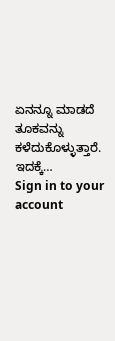ಏನನ್ನೂ ಮಾಡದೆ ತೂಕವನ್ನು ಕಳೆದುಕೊಳ್ಳುತ್ತಾರೆ. ಇದಕ್ಕೆ…
Sign in to your account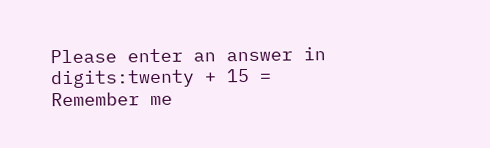Please enter an answer in digits:twenty + 15 =
Remember me